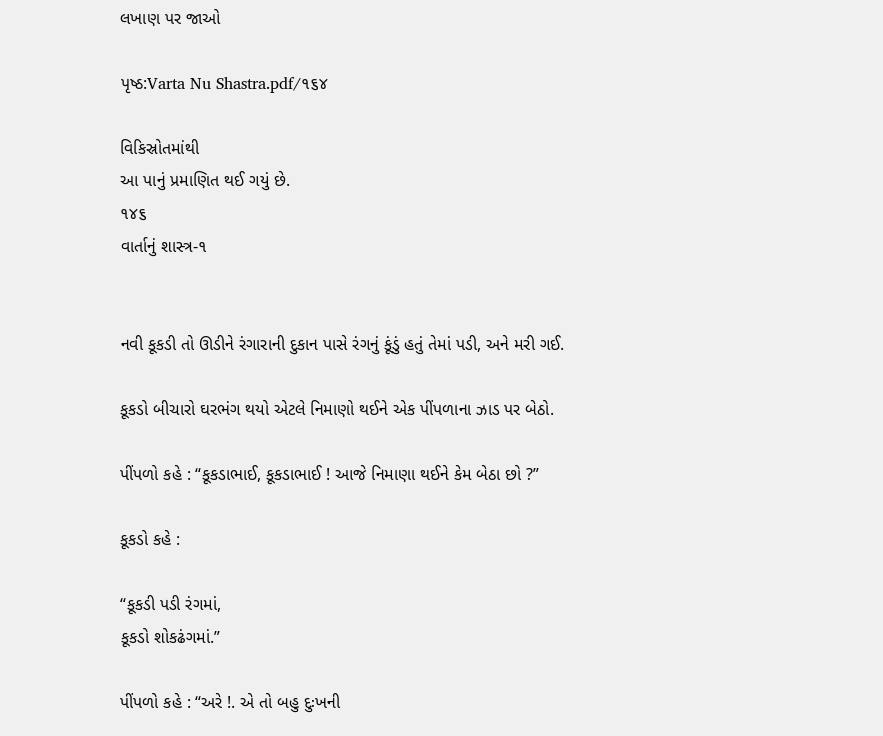લખાણ પર જાઓ

પૃષ્ઠ:Varta Nu Shastra.pdf/૧૬૪

વિકિસ્રોતમાંથી
આ પાનું પ્રમાણિત થઈ ગયું છે.
૧૪૬
વાર્તાનું શાસ્ત્ર-૧


નવી કૂકડી તો ઊડીને રંગારાની દુકાન પાસે રંગનું કૂંડું હતું તેમાં પડી, અને મરી ગઈ.

કૂકડો બીચારો ઘરભંગ થયો એટલે નિમાણો થઈને એક પીંપળાના ઝાડ પર બેઠો.

પીંપળો કહે : “કૂકડાભાઈ, કૂકડાભાઈ ! આજે નિમાણા થઈને કેમ બેઠા છો ?”

કૂકડો કહે :

“કૂકડી પડી રંગમાં,
કૂકડો શોકઢંગમાં.”

પીંપળો કહે : “અરે !. એ તો બહુ દુઃખની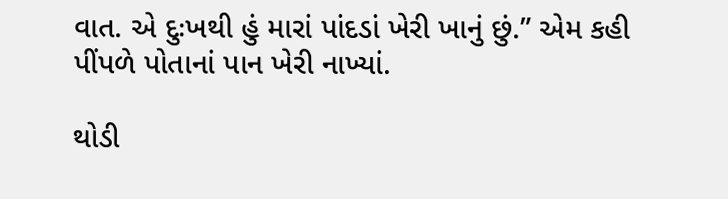વાત. એ દુઃખથી હું મારાં પાંદડાં ખેરી ખાનું છું.” એમ કહી પીંપળે પોતાનાં પાન ખેરી નાખ્યાં.

થોડી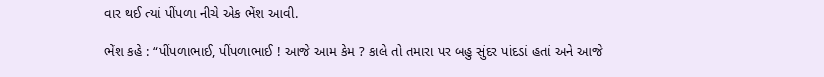વાર થઈ ત્યાં પીંપળા નીચે એક ભેંશ આવી.

ભેંશ કહે : “પીંપળાભાઈ, પીંપળાભાઈ ! આજે આમ કેમ ? કાલે તો તમારા પર બહુ સુંદર પાંદડાં હતાં અને આજે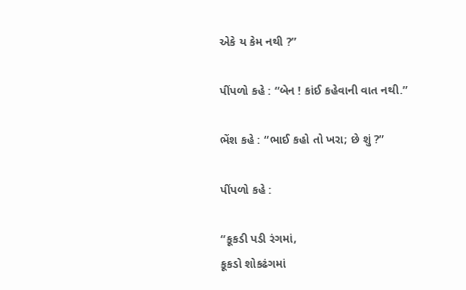એકે ય કેમ નથી ?”

પીંપળો કહે : “બેન ! કાંઈ કહેવાની વાત નથી.”

ભેંશ કહે : “ભાઈ કહો તો ખરા; છે શું ?”

પીંપળો કહે :

“કૂકડી પડી રંગમાં,
કૂકડો શોકઢંગમાં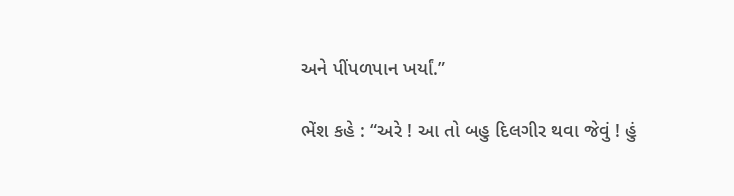અને પીંપળપાન ખર્યાં.”

ભેંશ કહે : “અરે ! આ તો બહુ દિલગીર થવા જેવું ! હું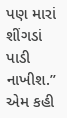પણ મારાં શીંગડાં પાડી નાખીશ.” એમ કહી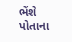ભેંશે પોતાના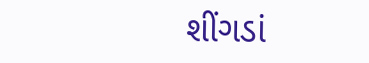શીંગડાં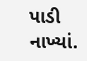પાડી નાખ્યાં.